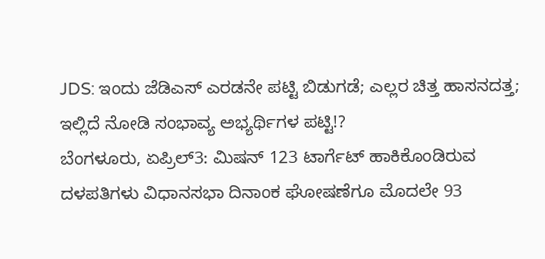JDS: ಇಂದು ಜೆಡಿಎಸ್ ಎರಡನೇ ಪಟ್ಟಿ ಬಿಡುಗಡೆ; ಎಲ್ಲರ ಚಿತ್ತ ಹಾಸನದತ್ತ; ಇಲ್ಲಿದೆ ನೋಡಿ ಸಂಭಾವ್ಯ ಅಭ್ಯರ್ಥಿಗಳ ಪಟ್ಟಿ!?
ಬೆಂಗಳೂರು, ಏಪ್ರಿಲ್3: ಮಿಷನ್ 123 ಟಾರ್ಗೆಟ್ ಹಾಕಿಕೊಂಡಿರುವ ದಳಪತಿಗಳು ವಿಧಾನಸಭಾ ದಿನಾಂಕ ಘೋಷಣೆಗೂ ಮೊದಲೇ 93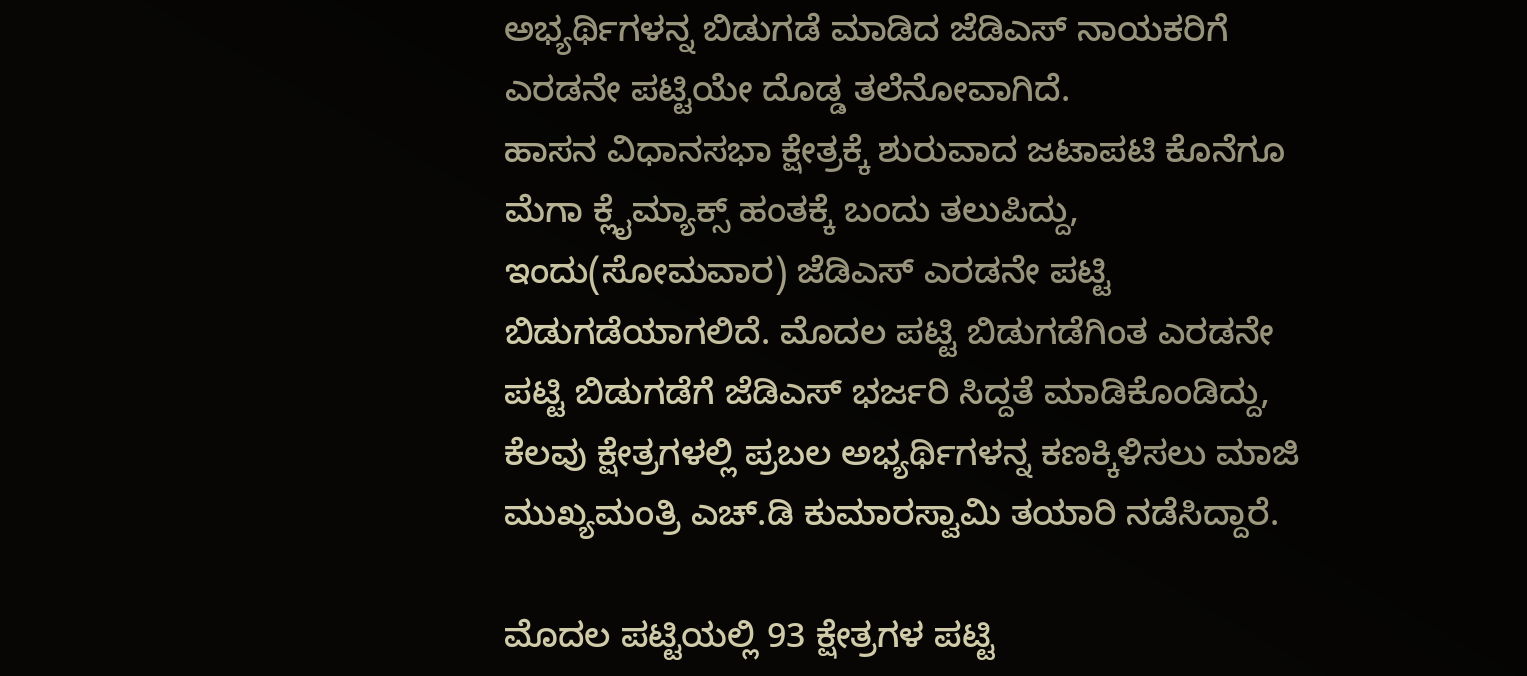ಅಭ್ಯರ್ಥಿಗಳನ್ನ ಬಿಡುಗಡೆ ಮಾಡಿದ ಜೆಡಿಎಸ್ ನಾಯಕರಿಗೆ ಎರಡನೇ ಪಟ್ಟಿಯೇ ದೊಡ್ಡ ತಲೆನೋವಾಗಿದೆ.
ಹಾಸನ ವಿಧಾನಸಭಾ ಕ್ಷೇತ್ರಕ್ಕೆ ಶುರುವಾದ ಜಟಾಪಟಿ ಕೊನೆಗೂ ಮೆಗಾ ಕ್ಲೈಮ್ಯಾಕ್ಸ್ ಹಂತಕ್ಕೆ ಬಂದು ತಲುಪಿದ್ದು, ಇಂದು(ಸೋಮವಾರ) ಜೆಡಿಎಸ್ ಎರಡನೇ ಪಟ್ಟಿ ಬಿಡುಗಡೆಯಾಗಲಿದೆ. ಮೊದಲ ಪಟ್ಟಿ ಬಿಡುಗಡೆಗಿಂತ ಎರಡನೇ ಪಟ್ಟಿ ಬಿಡುಗಡೆಗೆ ಜೆಡಿಎಸ್ ಭರ್ಜರಿ ಸಿದ್ದತೆ ಮಾಡಿಕೊಂಡಿದ್ದು, ಕೆಲವು ಕ್ಷೇತ್ರಗಳಲ್ಲಿ ಪ್ರಬಲ ಅಭ್ಯರ್ಥಿಗಳನ್ನ ಕಣಕ್ಕಿಳಿಸಲು ಮಾಜಿ ಮುಖ್ಯಮಂತ್ರಿ ಎಚ್.ಡಿ ಕುಮಾರಸ್ವಾಮಿ ತಯಾರಿ ನಡೆಸಿದ್ದಾರೆ.

ಮೊದಲ ಪಟ್ಟಿಯಲ್ಲಿ 93 ಕ್ಷೇತ್ರಗಳ ಪಟ್ಟಿ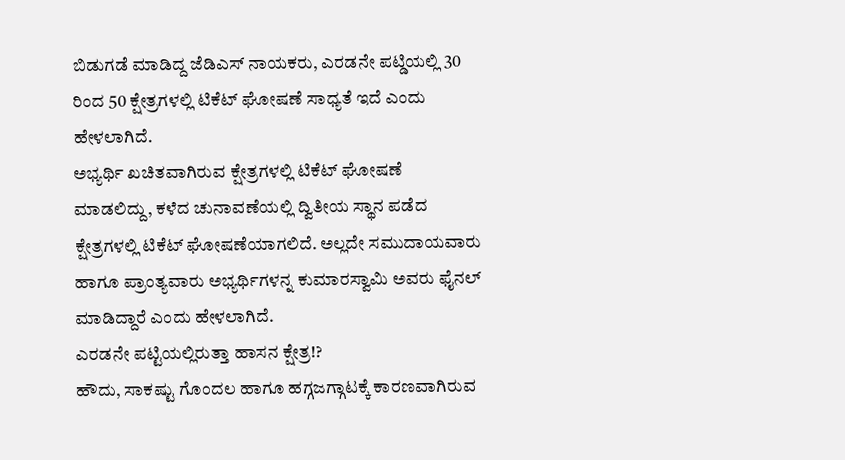ಬಿಡುಗಡೆ ಮಾಡಿದ್ದ ಜೆಡಿಎಸ್ ನಾಯಕರು, ಎರಡನೇ ಪಟ್ಡಿಯಲ್ಲಿ 30 ರಿಂದ 50 ಕ್ಷೇತ್ರಗಳಲ್ಲಿ ಟಿಕೆಟ್ ಘೋಷಣೆ ಸಾಧ್ಯತೆ ಇದೆ ಎಂದು ಹೇಳಲಾಗಿದೆ.
ಅಭ್ಯರ್ಥಿ ಖಚಿತವಾಗಿರುವ ಕ್ಷೇತ್ರಗಳಲ್ಲಿ ಟಿಕೆಟ್ ಘೋಷಣೆ ಮಾಡಲಿದ್ದು, ಕಳೆದ ಚುನಾವಣೆಯಲ್ಲಿ ದ್ವಿತೀಯ ಸ್ಥಾನ ಪಡೆದ ಕ್ಷೇತ್ರಗಳಲ್ಲಿ ಟಿಕೆಟ್ ಘೋಷಣೆಯಾಗಲಿದೆ. ಅಲ್ಲದೇ ಸಮುದಾಯವಾರು ಹಾಗೂ ಪ್ರಾಂತ್ಯವಾರು ಅಭ್ಯರ್ಥಿಗಳನ್ನ ಕುಮಾರಸ್ವಾಮಿ ಅವರು ಫೈನಲ್ ಮಾಡಿದ್ದಾರೆ ಎಂದು ಹೇಳಲಾಗಿದೆ.
ಎರಡನೇ ಪಟ್ಟಿಯಲ್ಲಿರುತ್ತಾ ಹಾಸನ ಕ್ಷೇತ್ರ!?
ಹೌದು, ಸಾಕಷ್ಟು ಗೊಂದಲ ಹಾಗೂ ಹಗ್ಗಜಗ್ಗಾಟಕ್ಕೆ ಕಾರಣವಾಗಿರುವ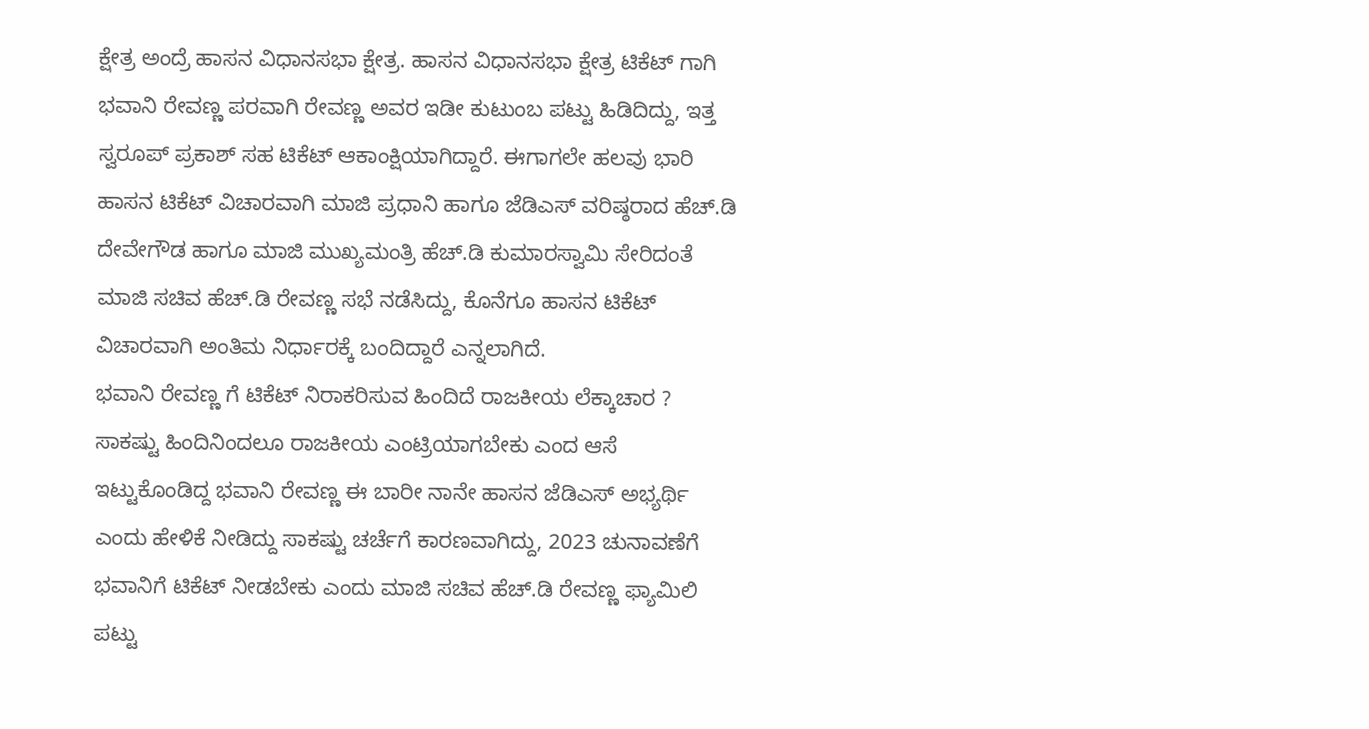ಕ್ಷೇತ್ರ ಅಂದ್ರೆ ಹಾಸನ ವಿಧಾನಸಭಾ ಕ್ಷೇತ್ರ. ಹಾಸನ ವಿಧಾನಸಭಾ ಕ್ಷೇತ್ರ ಟಿಕೆಟ್ ಗಾಗಿ ಭವಾನಿ ರೇವಣ್ಣ ಪರವಾಗಿ ರೇವಣ್ಣ ಅವರ ಇಡೀ ಕುಟುಂಬ ಪಟ್ಟು ಹಿಡಿದಿದ್ದು, ಇತ್ತ ಸ್ವರೂಪ್ ಪ್ರಕಾಶ್ ಸಹ ಟಿಕೆಟ್ ಆಕಾಂಕ್ಷಿಯಾಗಿದ್ದಾರೆ. ಈಗಾಗಲೇ ಹಲವು ಭಾರಿ ಹಾಸನ ಟಿಕೆಟ್ ವಿಚಾರವಾಗಿ ಮಾಜಿ ಪ್ರಧಾನಿ ಹಾಗೂ ಜೆಡಿಎಸ್ ವರಿಷ್ಠರಾದ ಹೆಚ್.ಡಿ ದೇವೇಗೌಡ ಹಾಗೂ ಮಾಜಿ ಮುಖ್ಯಮಂತ್ರಿ ಹೆಚ್.ಡಿ ಕುಮಾರಸ್ವಾಮಿ ಸೇರಿದಂತೆ ಮಾಜಿ ಸಚಿವ ಹೆಚ್.ಡಿ ರೇವಣ್ಣ ಸಭೆ ನಡೆಸಿದ್ದು, ಕೊನೆಗೂ ಹಾಸನ ಟಿಕೆಟ್ ವಿಚಾರವಾಗಿ ಅಂತಿಮ ನಿರ್ಧಾರಕ್ಕೆ ಬಂದಿದ್ದಾರೆ ಎನ್ನಲಾಗಿದೆ.
ಭವಾನಿ ರೇವಣ್ಣ ಗೆ ಟಿಕೆಟ್ ನಿರಾಕರಿಸುವ ಹಿಂದಿದೆ ರಾಜಕೀಯ ಲೆಕ್ಕಾಚಾರ ?
ಸಾಕಷ್ಟು ಹಿಂದಿನಿಂದಲೂ ರಾಜಕೀಯ ಎಂಟ್ರಿಯಾಗಬೇಕು ಎಂದ ಆಸೆ ಇಟ್ಟುಕೊಂಡಿದ್ದ ಭವಾನಿ ರೇವಣ್ಣ ಈ ಬಾರೀ ನಾನೇ ಹಾಸನ ಜೆಡಿಎಸ್ ಅಭ್ಯರ್ಥಿ ಎಂದು ಹೇಳಿಕೆ ನೀಡಿದ್ದು ಸಾಕಷ್ಟು ಚರ್ಚೆಗೆ ಕಾರಣವಾಗಿದ್ದು, 2023 ಚುನಾವಣೆಗೆ ಭವಾನಿಗೆ ಟಿಕೆಟ್ ನೀಡಬೇಕು ಎಂದು ಮಾಜಿ ಸಚಿವ ಹೆಚ್.ಡಿ ರೇವಣ್ಣ ಫ್ಯಾಮಿಲಿ ಪಟ್ಟು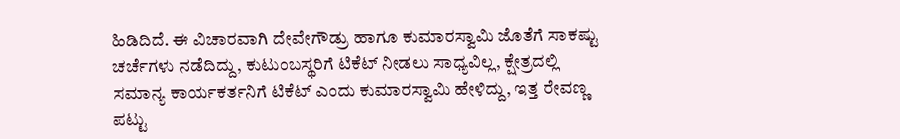ಹಿಡಿದಿದೆ. ಈ ವಿಚಾರವಾಗಿ ದೇವೇಗೌಡ್ರು ಹಾಗೂ ಕುಮಾರಸ್ವಾಮಿ ಜೊತೆಗೆ ಸಾಕಷ್ಟು ಚರ್ಚೆಗಳು ನಡೆದಿದ್ದು, ಕುಟುಂಬಸ್ಥರಿಗೆ ಟಿಕೆಟ್ ನೀಡಲು ಸಾಧ್ಯವಿಲ್ಲ, ಕ್ಷೇತ್ರದಲ್ಲಿ ಸಮಾನ್ಯ ಕಾರ್ಯಕರ್ತನಿಗೆ ಟಿಕೆಟ್ ಎಂದು ಕುಮಾರಸ್ವಾಮಿ ಹೇಳಿದ್ದು, ಇತ್ತ ರೇವಣ್ಣ ಪಟ್ಟು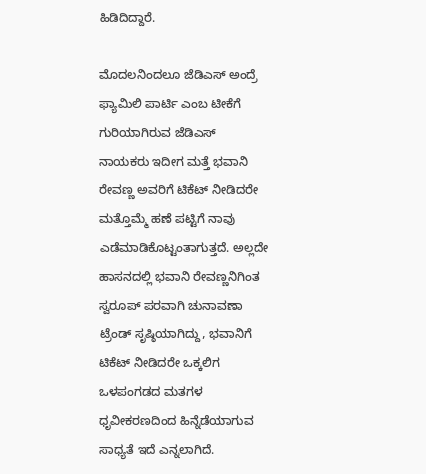ಹಿಡಿದಿದ್ದಾರೆ.

ಮೊದಲನಿಂದಲೂ ಜೆಡಿಎಸ್ ಅಂದ್ರೆ ಫ್ಯಾಮಿಲಿ ಪಾರ್ಟಿ ಎಂಬ ಟೀಕೆಗೆ ಗುರಿಯಾಗಿರುವ ಜೆಡಿಎಸ್ ನಾಯಕರು ಇದೀಗ ಮತ್ತೆ ಭವಾನಿ ರೇವಣ್ಣ ಅವರಿಗೆ ಟಿಕೆಟ್ ನೀಡಿದರೇ ಮತ್ತೊಮ್ಮೆ ಹಣೆ ಪಟ್ಟಿಗೆ ನಾವು ಎಡೆಮಾಡಿಕೊಟ್ಟಂತಾಗುತ್ತದೆ. ಅಲ್ಲದೇ ಹಾಸನದಲ್ಲಿ ಭವಾನಿ ರೇವಣ್ಣನಿಗಿಂತ ಸ್ವರೂಪ್ ಪರವಾಗಿ ಚುನಾವಣಾ ಟ್ರೆಂಡ್ ಸೃಷ್ಠಿಯಾಗಿದ್ದು, ಭವಾನಿಗೆ ಟಿಕೆಟ್ ನೀಡಿದರೇ ಒಕ್ಕಲಿಗ ಒಳಪಂಗಡದ ಮತಗಳ ಧೃವೀಕರಣದಿಂದ ಹಿನ್ನೆಡೆಯಾಗುವ ಸಾಧ್ಯತೆ ಇದೆ ಎನ್ನಲಾಗಿದೆ.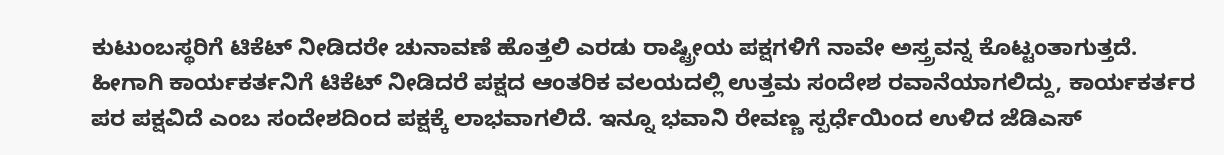ಕುಟುಂಬಸ್ಥರಿಗೆ ಟಿಕೆಟ್ ನೀಡಿದರೇ ಚುನಾವಣೆ ಹೊತ್ತಲಿ ಎರಡು ರಾಷ್ಟ್ರೀಯ ಪಕ್ಷಗಳಿಗೆ ನಾವೇ ಅಸ್ತ್ರವನ್ನ ಕೊಟ್ಟಂತಾಗುತ್ತದೆ. ಹೀಗಾಗಿ ಕಾರ್ಯಕರ್ತನಿಗೆ ಟಿಕೆಟ್ ನೀಡಿದರೆ ಪಕ್ಷದ ಆಂತರಿಕ ವಲಯದಲ್ಲಿ ಉತ್ತಮ ಸಂದೇಶ ರವಾನೆಯಾಗಲಿದ್ದು, ಕಾರ್ಯಕರ್ತರ ಪರ ಪಕ್ಷವಿದೆ ಎಂಬ ಸಂದೇಶದಿಂದ ಪಕ್ಷಕ್ಕೆ ಲಾಭವಾಗಲಿದೆ. ಇನ್ನೂ ಭವಾನಿ ರೇವಣ್ಣ ಸ್ಪರ್ಧೆಯಿಂದ ಉಳಿದ ಜೆಡಿಎಸ್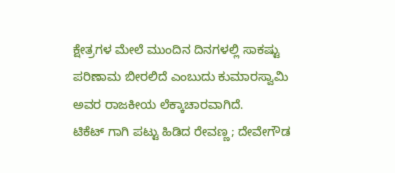ಕ್ಷೇತ್ರಗಳ ಮೇಲೆ ಮುಂದಿನ ದಿನಗಳಲ್ಲಿ ಸಾಕಷ್ಟು ಪರಿಣಾಮ ಬೀರಲಿದೆ ಎಂಬುದು ಕುಮಾರಸ್ವಾಮಿ ಅವರ ರಾಜಕೀಯ ಲೆಕ್ಕಾಚಾರವಾಗಿದೆ.
ಟಿಕೆಟ್ ಗಾಗಿ ಪಟ್ಟು ಹಿಡಿದ ರೇವಣ್ಣ; ದೇವೇಗೌಡ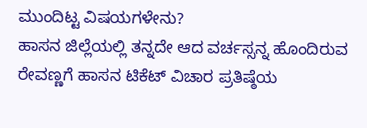ಮುಂದಿಟ್ಟ ವಿಷಯಗಳೇನು?
ಹಾಸನ ಜಿಲ್ಲೆಯಲ್ಲಿ ತನ್ನದೇ ಆದ ವರ್ಚಸ್ಸನ್ನ ಹೊಂದಿರುವ ರೇವಣ್ಣಗೆ ಹಾಸನ ಟಿಕೆಟ್ ವಿಚಾರ ಪ್ರತಿಷ್ಠೆಯ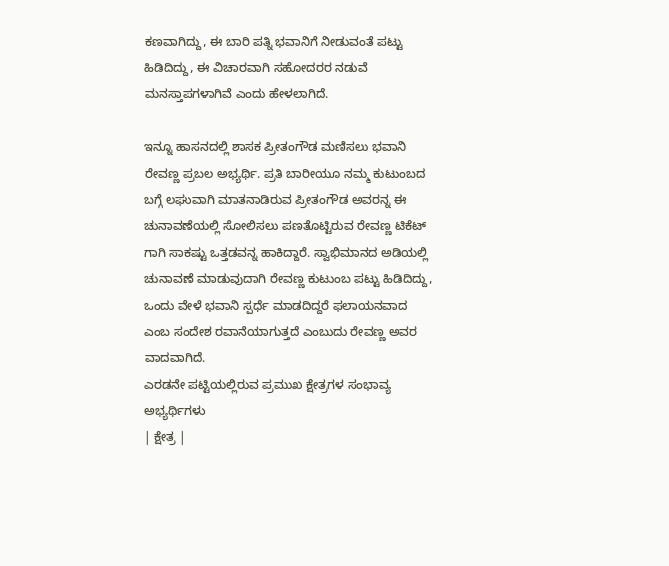ಕಣವಾಗಿದ್ದು, ಈ ಬಾರಿ ಪತ್ನಿ ಭವಾನಿಗೆ ನೀಡುವಂತೆ ಪಟ್ಟು ಹಿಡಿದಿದ್ದು, ಈ ವಿಚಾರವಾಗಿ ಸಹೋದರರ ನಡುವೆ ಮನಸ್ತಾಪಗಳಾಗಿವೆ ಎಂದು ಹೇಳಲಾಗಿದೆ.

ಇನ್ನೂ ಹಾಸನದಲ್ಲಿ ಶಾಸಕ ಪ್ರೀತಂಗೌಡ ಮಣಿಸಲು ಭವಾನಿ ರೇವಣ್ಣ ಪ್ರಬಲ ಅಭ್ಯರ್ಥಿ. ಪ್ರತಿ ಬಾರೀಯೂ ನಮ್ಮ ಕುಟುಂಬದ ಬಗ್ಗೆ ಲಘುವಾಗಿ ಮಾತನಾಡಿರುವ ಪ್ರೀತಂಗೌಡ ಅವರನ್ನ ಈ ಚುನಾವಣೆಯಲ್ಲಿ ಸೋಲಿಸಲು ಪಣತೊಟ್ಟಿರುವ ರೇವಣ್ಣ ಟಿಕೆಟ್ ಗಾಗಿ ಸಾಕಷ್ಟು ಒತ್ತಡವನ್ನ ಹಾಕಿದ್ದಾರೆ. ಸ್ವಾಭಿಮಾನದ ಅಡಿಯಲ್ಲಿ ಚುನಾವಣೆ ಮಾಡುವುದಾಗಿ ರೇವಣ್ಣ ಕುಟುಂಬ ಪಟ್ಟು ಹಿಡಿದಿದ್ದು, ಒಂದು ವೇಳೆ ಭವಾನಿ ಸ್ಪರ್ಧೆ ಮಾಡದಿದ್ದರೆ ಫಲಾಯನವಾದ ಎಂಬ ಸಂದೇಶ ರವಾನೆಯಾಗುತ್ತದೆ ಎಂಬುದು ರೇವಣ್ಣ ಅವರ ವಾದವಾಗಿದೆ.
ಎರಡನೇ ಪಟ್ಟಿಯಲ್ಲಿರುವ ಪ್ರಮುಖ ಕ್ಷೇತ್ರಗಳ ಸಂಭಾವ್ಯ ಅಭ್ಯರ್ಥಿಗಳು
| ಕ್ಷೇತ್ರ |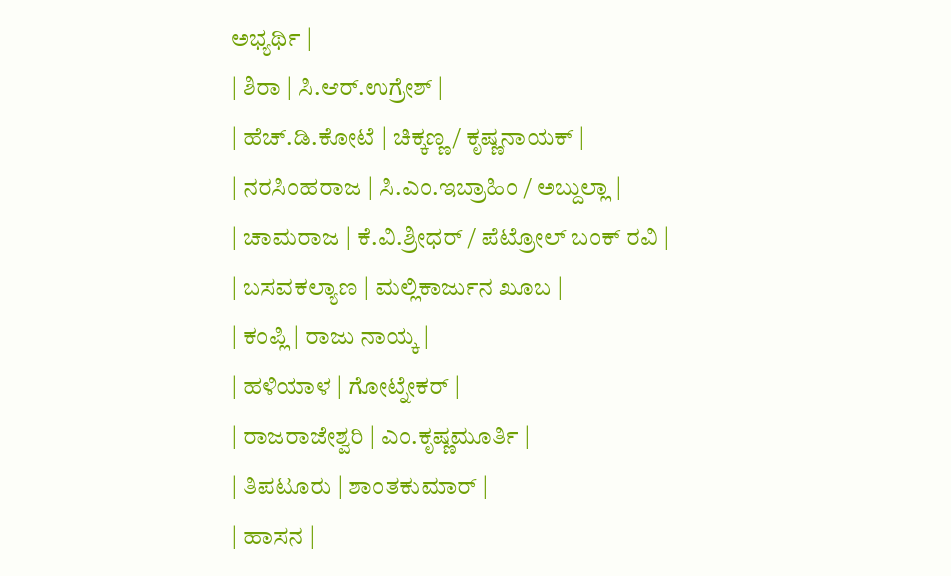ಅಭ್ಯರ್ಥಿ |
| ಶಿರಾ | ಸಿ.ಆರ್.ಉಗ್ರೇಶ್ |
| ಹೆಚ್.ಡಿ.ಕೋಟೆ | ಚಿಕ್ಕಣ್ಣ/ ಕೃಷ್ಣನಾಯಕ್ |
| ನರಸಿಂಹರಾಜ | ಸಿ.ಎಂ.ಇಬ್ರಾಹಿಂ / ಅಬ್ದುಲ್ಲಾ |
| ಚಾಮರಾಜ | ಕೆ.ವಿ.ಶ್ರೀಧರ್ / ಪೆಟ್ರೋಲ್ ಬಂಕ್ ರವಿ |
| ಬಸವಕಲ್ಯಾಣ | ಮಲ್ಲಿಕಾರ್ಜುನ ಖೂಬ |
| ಕಂಪ್ಲಿ | ರಾಜು ನಾಯ್ಕ |
| ಹಳಿಯಾಳ | ಗೋಟ್ನೇಕರ್ |
| ರಾಜರಾಜೇಶ್ವರಿ | ಎಂ.ಕೃಷ್ಣಮೂರ್ತಿ |
| ತಿಪಟೂರು | ಶಾಂತಕುಮಾರ್ |
| ಹಾಸನ |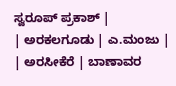ಸ್ವರೂಪ್ ಪ್ರಕಾಶ್ |
| ಅರಕಲಗೂಡು | ಎ.ಮಂಜು |
| ಅರಸೀಕೆರೆ | ಬಾಣಾವರ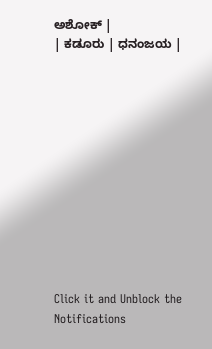ಅಶೋಕ್ |
| ಕಡೂರು | ಧನಂಜಯ |












Click it and Unblock the Notifications